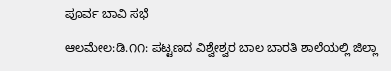ಪೂರ್ವ ಬಾವಿ ಸಭೆ

ಆಲಮೇಲ:ಡಿ.೧೧: ಪಟ್ಟಣದ ವಿಶ್ವೇಶ್ವರ ಬಾಲ ಬಾರತಿ ಶಾಲೆಯಲ್ಲಿ ಜಿಲ್ಲಾ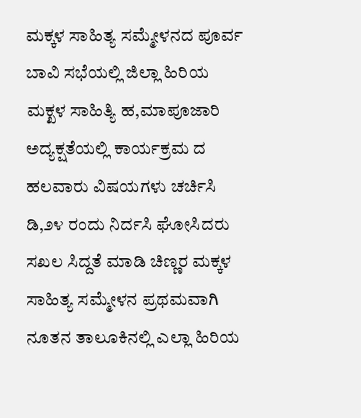ಮಕ್ಕಳ ಸಾಹಿತ್ಯ ಸಮ್ಮೇಳನದ ಪೂರ್ವ ಬಾವಿ ಸಭೆಯಲ್ಲಿ ಜಿಲ್ಲಾ ಹಿರಿಯ ಮಕ್ಖಳ ಸಾಹಿತ್ಯಿ ಹ,ಮಾಪೂಜಾರಿ ಅದ್ಯಕ್ಷತೆಯಲ್ಲಿ ಕಾರ್ಯಕ್ರಮ ದ ಹಲವಾರು ವಿಷಯಗಳು ಚರ್ಚಿಸಿ ಡಿ,೨೪ ರಂದು ನಿರ್ದಸಿ ಘೋಸಿದರು ಸಖಲ ಸಿದ್ದತೆ ಮಾಡಿ ಚಿಣ್ಣರ ಮಕ್ಕಳ ಸಾಹಿತ್ಯ ಸಮ್ಮೇಳನ ಪ್ರಥಮವಾಗಿ ನೂತನ ತಾಲೂಕಿನಲ್ಲಿ ಎಲ್ಲಾ ಹಿರಿಯ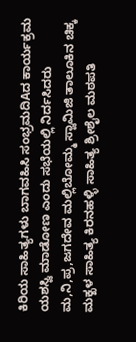ಕಿರಿಯ ಸಾಹಿತ್ಯಗಳು ಬಾಗವಹಿಸಿ ಸಂಭ್ರಮದಿAದ ಕಾರ್ಯಕ್ರಮ ಯಶಸ್ವಿ ಮಾಡೋಣ ಎಂದು ಸಭೆಯಲ್ಲಿ ನಿರ್ದಸಿದರು
ಮ,ನಿ,ಪ್ರ,ಜಗದೇವ ಮಲ್ಲಿಬೋಮ್ಮ ಸ್ವಾಮಿಜಿ ತಾಲೂಕಿನ ಚಿಕ್ಕ ಮಕ್ಖಳ ಸಾಹಿತ್ಯ ಕಿರನಹಳ್ಳಿ ಸಾಹಿತ್ಯ ಶ್ರೀಶೈಲ ಮಠಪತಿ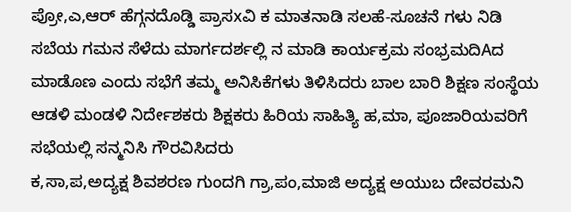ಪ್ರೋ,ಎ,ಆರ್ ಹೆಗ್ಗನದೊಡ್ಡಿ ಪ್ರಾಸxವಿ ಕ ಮಾತನಾಡಿ ಸಲಹೆ-ಸೂಚನೆ ಗಳು ನಿಡಿ ಸಬೆಯ ಗಮನ ಸೆಳೆದು ಮಾರ್ಗದರ್ಶಲ್ಲಿ ನ ಮಾಡಿ ಕಾರ್ಯಕ್ರಮ ಸಂಭ್ರಮದಿAದ ಮಾಡೊಣ ಎಂದು ಸಭೆಗೆ ತಮ್ಮ ಅನಿಸಿಕೆಗಳು ತಿಳಿಸಿದರು ಬಾಲ ಬಾರಿ ಶಿಕ್ಷಣ ಸಂಸ್ಥೆಯ ಆಡಳಿ ಮಂಡಳಿ ನಿರ್ದೇಶಕರು ಶಿಕ್ಷಕರು ಹಿರಿಯ ಸಾಹಿತ್ಯಿ ಹ,ಮಾ, ಪೂಜಾರಿಯವರಿಗೆ ಸಭೆಯಲ್ಲಿ ಸನ್ಮನಿಸಿ ಗೌರವಿಸಿದರು
ಕ,ಸಾ,ಪ,ಅದ್ಯಕ್ಷ ಶಿವಶರಣ ಗುಂದಗಿ ಗ್ರಾ,ಪಂ,ಮಾಜಿ ಅದ್ಯಕ್ಷ ಅಯುಬ ದೇವರಮನಿ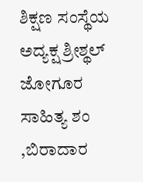ಶಿಕ್ಷಣ ಸಂಸ್ಥೆಯ ಅದ್ಯಕ್ಷ ಶ್ರೀಶ್ಥಲ್ ಜೋಗೂರ ಸಾಹಿತ್ಯ ಶಂ ,ಬಿರಾದಾರ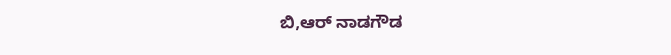ಬಿ,ಆರ್ ನಾಡಗೌಡ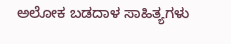ಅಲೋಕ ಬಡದಾಳ ಸಾಹಿತ್ಯಗಳು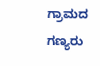ಗ್ರಾಮದ ಗಣ್ಯರು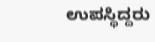ಉಪಸ್ಥಿದ್ದರು